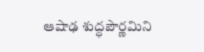ఆషాఢ శుద్ధపౌర్ణమిని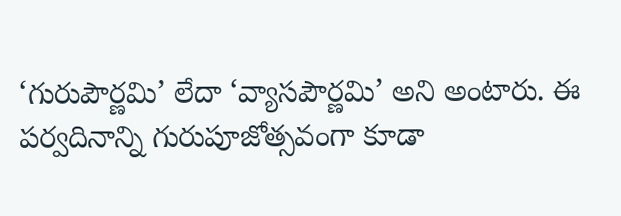‘గురుపౌర్ణమి’ లేదా ‘వ్యాసపౌర్ణమి’ అని అంటారు. ఈ పర్వదినాన్ని గురుపూజోత్సవంగా కూడా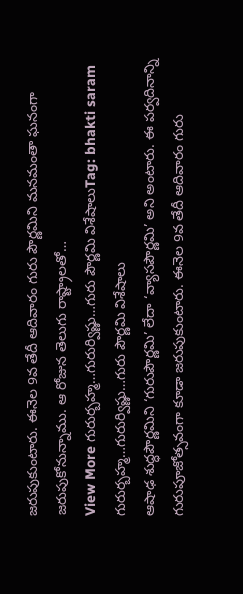జరుపుకుంటారు. ఈనెల 9వ తేదీ ఆదివారం గురు పౌర్ణమిని మనమంతా ఘనంగా జరుపుకోనున్నాము. ఆ రోజున తెలుగు రాష్ట్రాలతో…
View More గురుర్బహ్మ…గురుర్విష్ణు…గురు పౌర్ణమి విశేషాలుTag: bhakti saram
గురుర్బహ్మ…గురుర్విష్ణు…గురు పౌర్ణమి విశేషాలు
ఆషాఢ శుద్ధపౌర్ణమిని ‘గురుపౌర్ణమి’ లేదా ‘వ్యాసపౌర్ణమి’ అని అంటారు. ఈ పర్వదినాన్ని గురుపూజోత్సవంగా కూడా జరుపుకుంటారు. ఈనెల 9వ తేదీ ఆదివారం గురు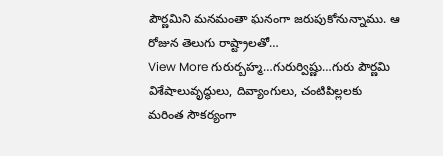పౌర్ణమిని మనమంతా ఘనంగా జరుపుకోనున్నాము. ఆ రోజున తెలుగు రాష్ట్రాలతో…
View More గురుర్బహ్మ…గురుర్విష్ణు…గురు పౌర్ణమి విశేషాలువృద్ధులు, దివ్యాంగులు, చంటిపిల్లలకు మరింత సౌకర్యంగా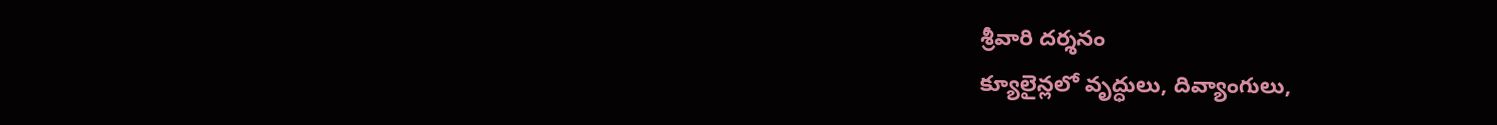శ్రీవారి దర్శనం
క్యూలైన్లలో వృద్ధులు, దివ్యాంగులు,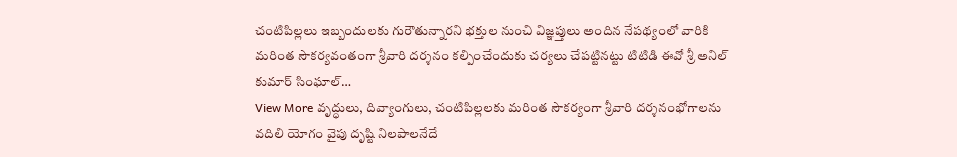చంటిపిల్లలు ఇబ్బందులకు గురౌతున్నారని భక్తుల నుంచి విజ్ఞప్తులు అందిన నేపథ్యంలో వారికి మరింత సౌకర్యవంతంగా శ్రీవారి దర్శనం కల్పించేందుకు చర్యలు చేపట్టినట్టు టిటిడి ఈవో శ్రీ అనిల్ కుమార్ సింఘాల్…
View More వృద్ధులు, దివ్యాంగులు, చంటిపిల్లలకు మరింత సౌకర్యంగా శ్రీవారి దర్శనంభోగాలను వదిలి యోగం వైపు దృష్టి నిలపాలనేదే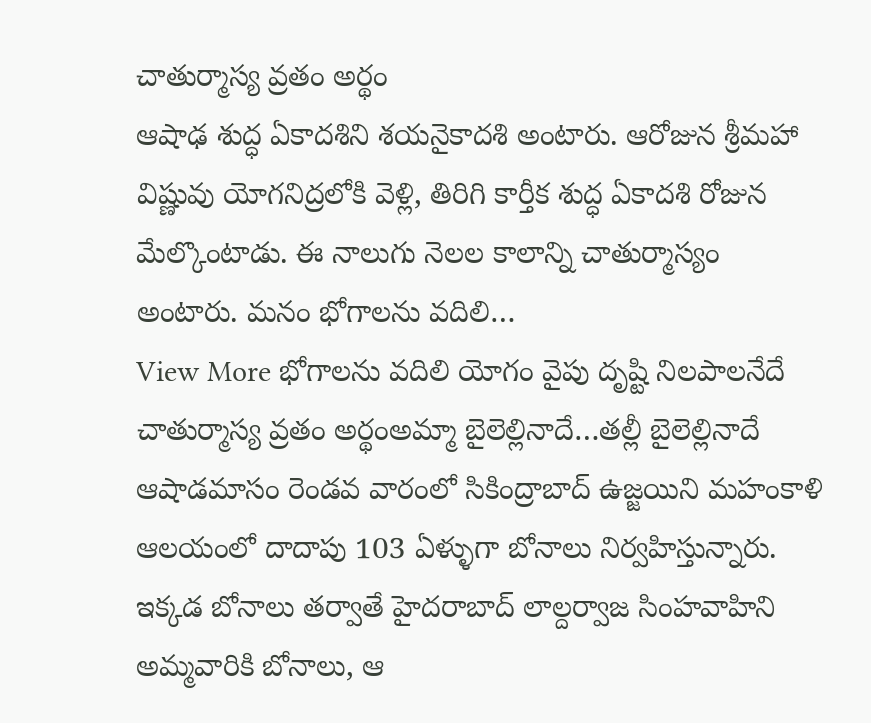చాతుర్మాస్య వ్రతం అర్థం
ఆషాఢ శుద్ధ ఏకాదశిని శయనైకాదశి అంటారు. ఆరోజున శ్రీమహా విష్ణువు యోగనిద్రలోకి వెళ్లి, తిరిగి కార్తీక శుద్ధ ఏకాదశి రోజున మేల్కొంటాడు. ఈ నాలుగు నెలల కాలాన్ని చాతుర్మాస్యం అంటారు. మనం భోగాలను వదిలి…
View More భోగాలను వదిలి యోగం వైపు దృష్టి నిలపాలనేదే చాతుర్మాస్య వ్రతం అర్థంఅమ్మా బైలెల్లినాదే…తల్లీ బైలెల్లినాదే
ఆషాడమాసం రెండవ వారంలో సికింద్రాబాద్ ఉజ్జయిని మహంకాళి ఆలయంలో దాదాపు 103 ఏళ్ళుగా బోనాలు నిర్వహిస్తున్నారు. ఇక్కడ బోనాలు తర్వాతే హైదరాబాద్ లాల్దర్వాజ సింహవాహిని అమ్మవారికి బోనాలు, ఆ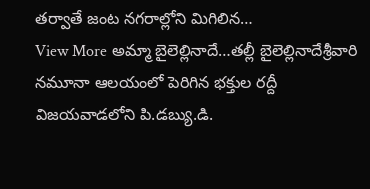తర్వాతే జంట నగరాల్లోని మిగిలిన…
View More అమ్మా బైలెల్లినాదే…తల్లీ బైలెల్లినాదేశ్రీవారి నమూనా ఆలయంలో పెరిగిన భక్తుల రద్దీ
విజయవాడలోని పి.డబ్యు.డి.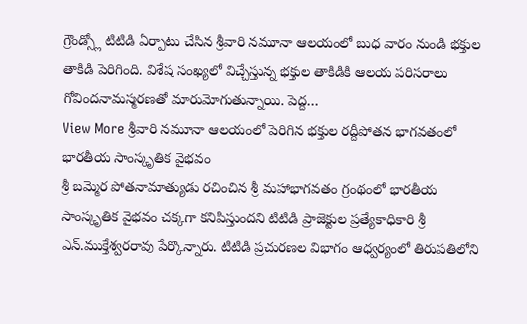గ్రౌండ్స్లో టిటిడి ఏర్పాటు చేసిన శ్రీవారి నమూనా ఆలయంలో బుధ వారం నుండి భక్తుల తాకిడి పెరిగింది. విశేష సంఖ్యలో విచ్చేస్తున్న భక్తుల తాకిడికి ఆలయ పరిసరాలు గోవిందనామస్మరణతో మారుమోగుతున్నాయి. పెద్ద…
View More శ్రీవారి నమూనా ఆలయంలో పెరిగిన భక్తుల రద్దీపోతన భాగవతంలో భారతీయ సాంస్కృతిక వైభవం
శ్రీ బమ్మెర పోతనామాత్యుడు రచించిన శ్రీ మహాభాగవతం గ్రంథంలో భారతీయ సాంస్కృతిక వైభవం చక్కగా కనిపిస్తుందని టిటిడి ప్రాజెక్టుల ప్రత్యేకాధికారి శ్రీ ఎన్.ముక్తేశ్వరరావు పేర్కొన్నారు. టిటిడి ప్రచురణల విభాగం ఆధ్వర్యంలో తిరుపతిలోని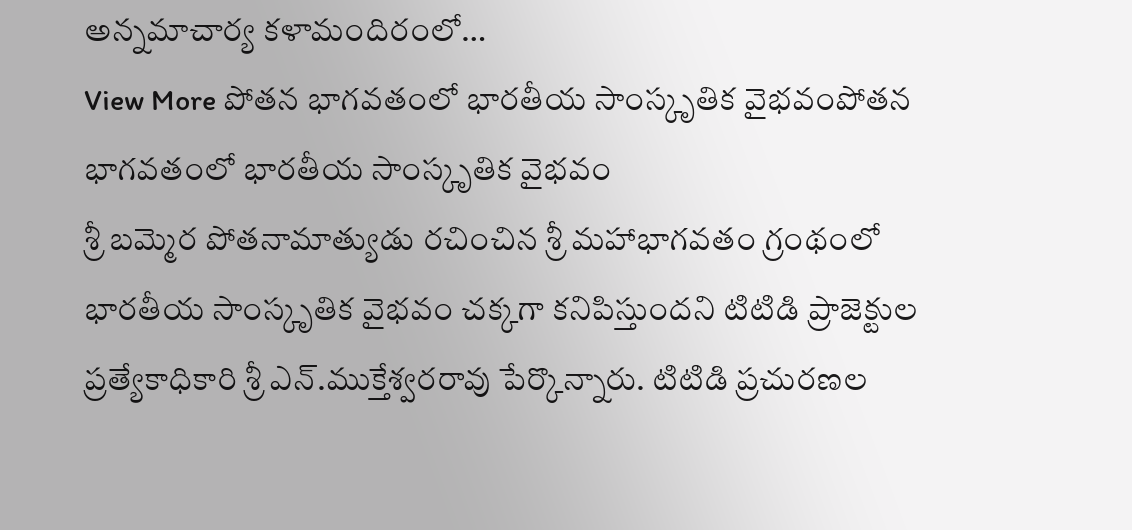అన్నమాచార్య కళామందిరంలో…
View More పోతన భాగవతంలో భారతీయ సాంస్కృతిక వైభవంపోతన భాగవతంలో భారతీయ సాంస్కృతిక వైభవం
శ్రీ బమ్మెర పోతనామాత్యుడు రచించిన శ్రీ మహాభాగవతం గ్రంథంలో భారతీయ సాంస్కృతిక వైభవం చక్కగా కనిపిస్తుందని టిటిడి ప్రాజెక్టుల ప్రత్యేకాధికారి శ్రీ ఎన్.ముక్తేశ్వరరావు పేర్కొన్నారు. టిటిడి ప్రచురణల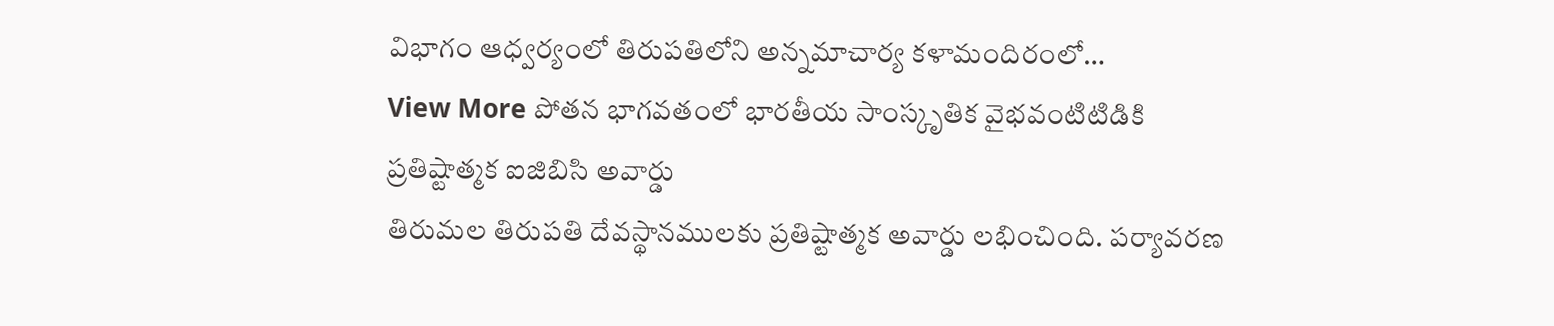విభాగం ఆధ్వర్యంలో తిరుపతిలోని అన్నమాచార్య కళామందిరంలో…
View More పోతన భాగవతంలో భారతీయ సాంస్కృతిక వైభవంటిటిడికి ప్రతిష్టాత్మక ఐజిబిసి అవార్డు
తిరుమల తిరుపతి దేవస్థానములకు ప్రతిష్టాత్మక అవార్డు లభించింది. పర్యావరణ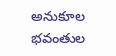అనుకూల భవంతుల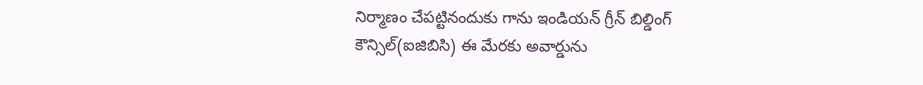నిర్మాణం చేపట్టినందుకు గాను ఇండియన్ గ్రీన్ బిల్డింగ్ కౌన్సిల్(ఐజిబిసి) ఈ మేరకు అవార్డును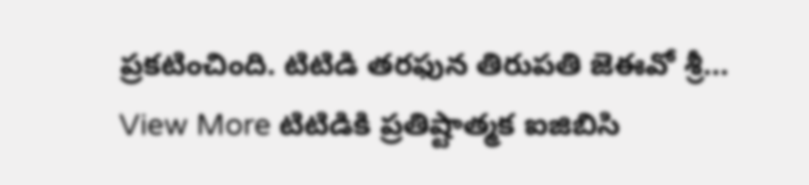ప్రకటించింది. టిటిడి తరఫున తిరుపతి జెఈవో శ్రీ…
View More టిటిడికి ప్రతిష్టాత్మక ఐజిబిసి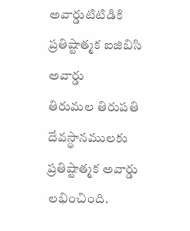అవార్డుటిటిడికి ప్రతిష్టాత్మక ఐజిబిసి అవార్డు
తిరుమల తిరుపతి దేవస్థానములకు ప్రతిష్టాత్మక అవార్డు లభించింది.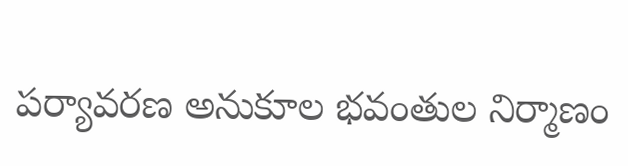పర్యావరణ అనుకూల భవంతుల నిర్మాణం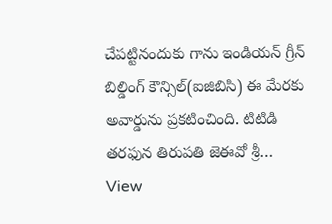చేపట్టినందుకు గాను ఇండియన్ గ్రీన్ బిల్డింగ్ కౌన్సిల్(ఐజిబిసి) ఈ మేరకు అవార్డును ప్రకటించింది. టిటిడి తరఫున తిరుపతి జెఈవో శ్రీ…
View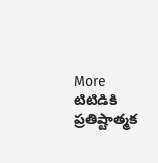More టిటిడికి ప్రతిష్టాత్మక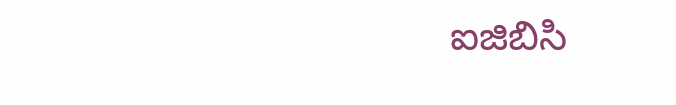ఐజిబిసి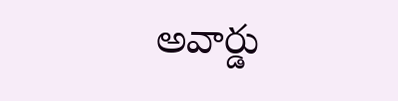అవార్డు